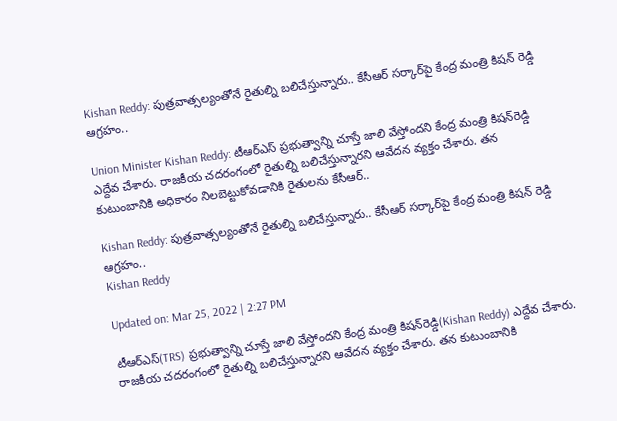Kishan Reddy: పుత్రవాత్సల్యంతోనే రైతుల్ని బలిచేస్తున్నారు.. కేసీఆర్ సర్కార్‌పై కేంద్ర మంత్రి కిషన్ రెడ్డి ఆగ్రహం..

Union Minister Kishan Reddy: టీఆర్ఎస్ ప్రభుత్వాన్ని చూస్తే జాలి వేస్తోందని కేంద్ర మంత్రి కిషన్‌రెడ్డి ఎద్దేవ చేశారు. రాజకీయ చదరంగంలో రైతుల్ని బలిచేస్తున్నారని ఆవేదన వ్యక్తం చేశారు. తన కుటుంబానికి అధికారం నిలబెట్టుకోవడానికి రైతులను కేసీఆర్..

Kishan Reddy: పుత్రవాత్సల్యంతోనే రైతుల్ని బలిచేస్తున్నారు.. కేసీఆర్ సర్కార్‌పై కేంద్ర మంత్రి కిషన్ రెడ్డి ఆగ్రహం..
Kishan Reddy

Updated on: Mar 25, 2022 | 2:27 PM

టీఆర్ఎస్(TRS) ప్రభుత్వాన్ని చూస్తే జాలి వేస్తోందని కేంద్ర మంత్రి కిషన్‌రెడ్డి(Kishan Reddy) ఎద్దేవ చేశారు. రాజకీయ చదరంగంలో రైతుల్ని బలిచేస్తున్నారని ఆవేదన వ్యక్తం చేశారు. తన కుటుంబానికి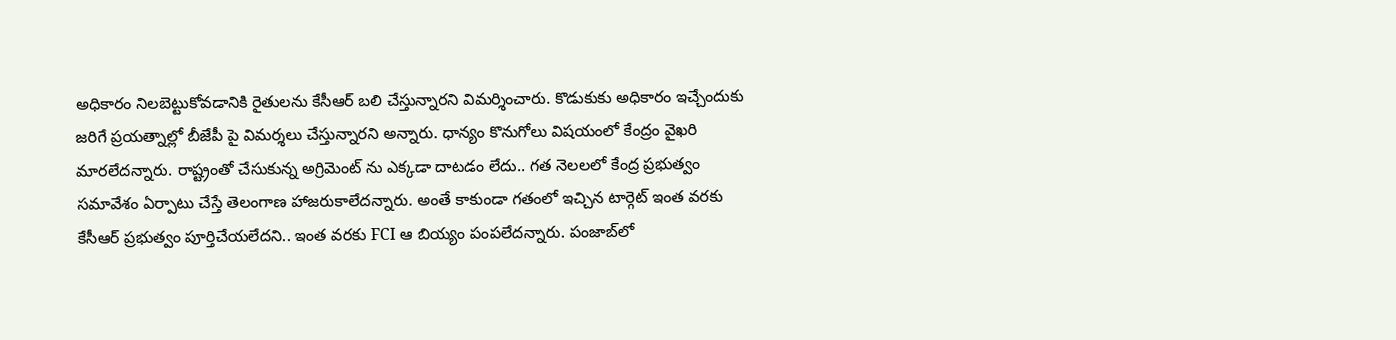అధికారం నిలబెట్టుకోవడానికి రైతులను కేసీఆర్ బలి చేస్తున్నారని విమర్శించారు. కొడుకుకు అధికారం ఇచ్చేందుకు జరిగే ప్రయత్నాల్లో బీజేపీ పై విమర్శలు చేస్తున్నారని అన్నారు. ధాన్యం కొనుగోలు విషయంలో కేంద్రం వైఖరి మారలేదన్నారు. రాష్ట్రంతో చేసుకున్న అగ్రిమెంట్ ను ఎక్కడా దాటడం లేదు.. గత నెలలలో కేంద్ర ప్రభుత్వం సమావేశం ఏర్పాటు చేస్తే తెలంగాణ హాజరుకాలేదన్నారు. అంతే కాకుండా గతంలో ఇచ్చిన టార్గెట్‌ ఇంత వరకు కేసీఆర్ ప్రభుత్వం పూర్తిచేయలేదని.. ఇంత వరకు FCI ఆ బియ్యం పంపలేదన్నారు. పంజాబ్‌లో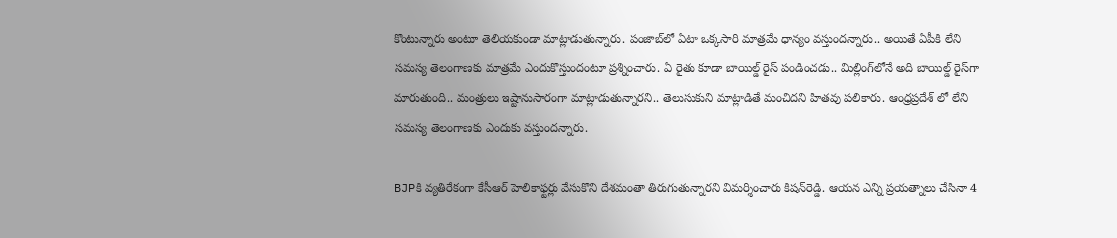కొంటున్నారు అంటూ తెలియకుండా మాట్లాడుతున్నారు. పంజాబ్‌లో ఏటా ఒక్కసారి మాత్రమే ధాన్యం వస్తుందన్నారు.. అయితే ఏపీకి లేని సమస్య తెలంగాణకు మాత్రమే ఎందుకొస్తుందంటూ ప్రశ్నించారు. ఏ రైతు కూడా బాయిల్డ్ రైస్ పండించడు.. మిల్లింగ్‌లోనే అది బాయిల్డ్‌ రైస్‌గా మారుతుంది.. మంత్రులు ఇష్టానుసారంగా మాట్లాడుతున్నారని.. తెలుసుకుని మాట్లాడితే మంచిదని హితవు పలికారు. ఆంధ్రప్రదేశ్ లో లేని సమస్య తెలంగాణకు ఎందుకు వస్తుందన్నారు.

BJPకి వ్యతిరేకంగా కేసీఆర్ హెలికాఫ్టర్లు వేసుకొని దేశమంతా తిరుగుతున్నారని విమర్శించారు కిషన్‌రెడ్డి. ఆయన ఎన్ని ప్రయత్నాలు చేసినా 4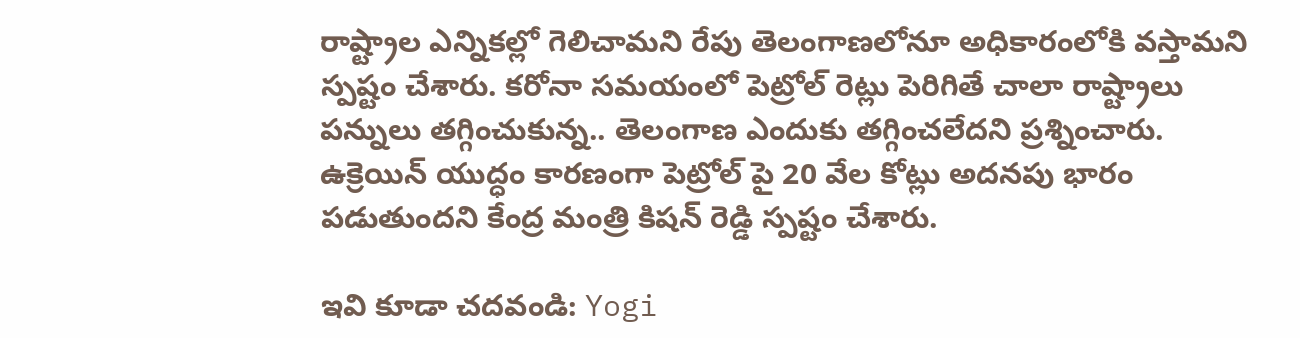రాష్ట్రాల ఎన్నికల్లో గెలిచామని రేపు తెలంగాణలోనూ అధికారంలోకి వస్తామని స్పష్టం చేశారు. కరోనా సమయంలో పెట్రోల్ రెట్లు పెరిగితే చాలా రాష్ట్రాలు పన్నులు తగ్గించుకున్న.. తెలంగాణ ఎందుకు తగ్గించలేదని ప్రశ్నించారు. ఉక్రెయిన్ యుద్ధం కారణంగా పెట్రోల్ పై 20 వేల కోట్లు అదనపు భారం పడుతుందని కేంద్ర మంత్రి కిషన్ రెడ్డి స్పష్టం చేశారు.

ఇవి కూడా చదవండి: Yogi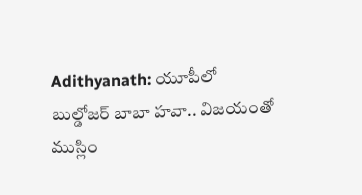Adithyanath: యూపీలో బుల్డోజర్ బాబా హవా.. విజయంతో ముస్లిం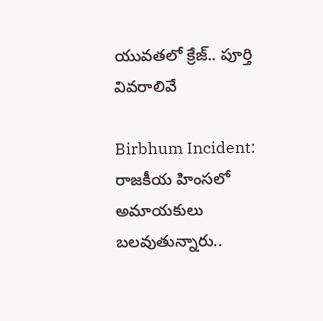యువతలో క్రేజ్.. పూర్తి వివరాలివే

Birbhum Incident: రాజకీయ హింసలో అమాయకులు బలవుతున్నారు..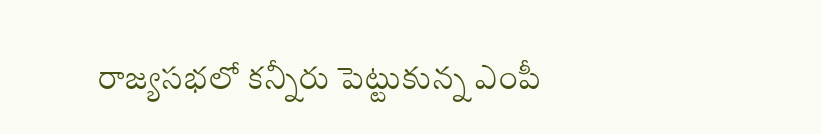రాజ్యసభలో కన్నీరు పెట్టుకున్న ఎంపీ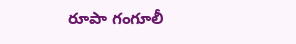రూపా గంగూలీ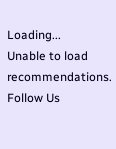Loading...
Unable to load recommendations.
Follow Us